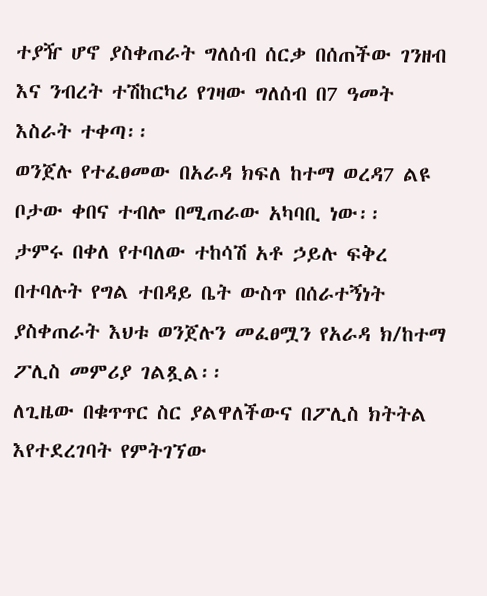ተያዥ ሆኖ ያስቀጠራት ግለሰብ ሰርቃ በሰጠችው ገንዘብ እና ንብረት ተሽከርካሪ የገዛው ግለሰብ በ7 ዓመት እስራት ተቀጣ፡፡
ወንጀሉ የተፈፀመው በአራዳ ክፍለ ከተማ ወረዳ7 ልዩ ቦታው ቀበና ተብሎ በሚጠራው አካባቢ ነው፡፡
ታምሩ በቀለ የተባለው ተከሳሽ አቶ ኃይሉ ፍቅረ በተባሉት የግል ተበዳይ ቤት ውስጥ በሰራተኝነት ያስቀጠራት እህቱ ወንጀሉን መፈፀሟን የአራዳ ክ/ከተማ ፖሊስ መምሪያ ገልጿል፡፡
ለጊዜው በቁጥጥር ስር ያልዋለችውና በፖሊስ ክትትል እየተደረገባት የምትገኘው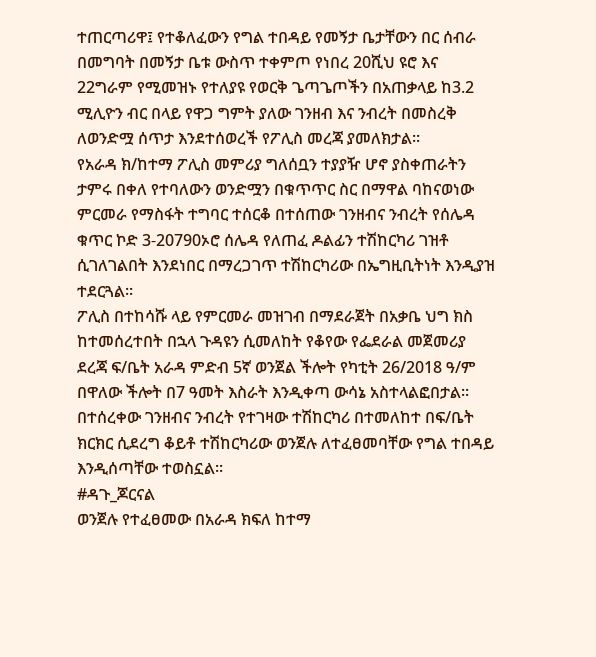ተጠርጣሪዋ፤ የተቆለፈውን የግል ተበዳይ የመኝታ ቤታቸውን በር ሰብራ በመግባት በመኝታ ቤቱ ውስጥ ተቀምጦ የነበረ 20ሺህ ዩሮ እና 22ግራም የሚመዝኑ የተለያዩ የወርቅ ጌጣጌጦችን በአጠቃላይ ከ3.2 ሚሊዮን ብር በላይ የዋጋ ግምት ያለው ገንዘብ እና ንብረት በመስረቅ ለወንድሟ ሰጥታ እንደተሰወረች የፖሊስ መረጃ ያመለክታል፡፡
የአራዳ ክ/ከተማ ፖሊስ መምሪያ ግለሰቧን ተያያዥ ሆኖ ያስቀጠራትን ታምሩ በቀለ የተባለውን ወንድሟን በቁጥጥር ስር በማዋል ባከናወነው ምርመራ የማስፋት ተግባር ተሰርቆ በተሰጠው ገንዘብና ንብረት የሰሌዳ ቁጥር ኮድ 3-20790ኦሮ ሰሌዳ የለጠፈ ዶልፊን ተሽከርካሪ ገዝቶ ሲገለገልበት እንደነበር በማረጋገጥ ተሽከርካሪው በኤግዚቢትነት እንዲያዝ ተደርጓል፡፡
ፖሊስ በተከሳሹ ላይ የምርመራ መዝገብ በማደራጀት በአቃቤ ህግ ክስ ከተመሰረተበት በኋላ ጉዳዩን ሲመለከት የቆየው የፌደራል መጀመሪያ ደረጃ ፍ/ቤት አራዳ ምድብ 5ኛ ወንጀል ችሎት የካቲት 26/2018 ዓ/ም በዋለው ችሎት በ7 ዓመት እስራት እንዲቀጣ ውሳኔ አስተላልፎበታል፡፡
በተሰረቀው ገንዘብና ንብረት የተገዛው ተሽከርካሪ በተመለከተ በፍ/ቤት ክርክር ሲደረግ ቆይቶ ተሽከርካሪው ወንጀሉ ለተፈፀመባቸው የግል ተበዳይ እንዲሰጣቸው ተወስኗል፡፡
#ዳጉ_ጆርናል
ወንጀሉ የተፈፀመው በአራዳ ክፍለ ከተማ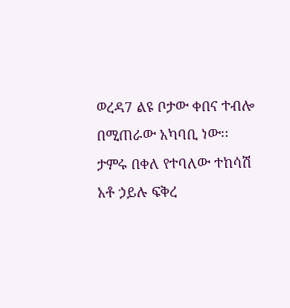ወረዳ7 ልዩ ቦታው ቀበና ተብሎ በሚጠራው አካባቢ ነው፡፡
ታምሩ በቀለ የተባለው ተከሳሽ አቶ ኃይሉ ፍቅረ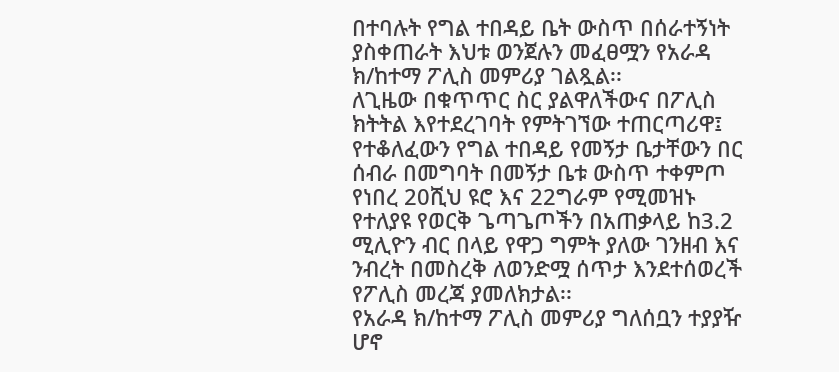በተባሉት የግል ተበዳይ ቤት ውስጥ በሰራተኝነት ያስቀጠራት እህቱ ወንጀሉን መፈፀሟን የአራዳ ክ/ከተማ ፖሊስ መምሪያ ገልጿል፡፡
ለጊዜው በቁጥጥር ስር ያልዋለችውና በፖሊስ ክትትል እየተደረገባት የምትገኘው ተጠርጣሪዋ፤ የተቆለፈውን የግል ተበዳይ የመኝታ ቤታቸውን በር ሰብራ በመግባት በመኝታ ቤቱ ውስጥ ተቀምጦ የነበረ 20ሺህ ዩሮ እና 22ግራም የሚመዝኑ የተለያዩ የወርቅ ጌጣጌጦችን በአጠቃላይ ከ3.2 ሚሊዮን ብር በላይ የዋጋ ግምት ያለው ገንዘብ እና ንብረት በመስረቅ ለወንድሟ ሰጥታ እንደተሰወረች የፖሊስ መረጃ ያመለክታል፡፡
የአራዳ ክ/ከተማ ፖሊስ መምሪያ ግለሰቧን ተያያዥ ሆኖ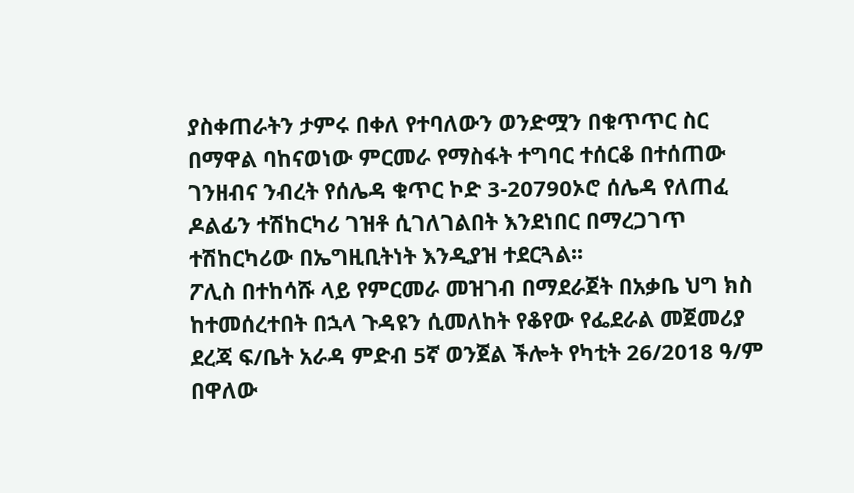ያስቀጠራትን ታምሩ በቀለ የተባለውን ወንድሟን በቁጥጥር ስር በማዋል ባከናወነው ምርመራ የማስፋት ተግባር ተሰርቆ በተሰጠው ገንዘብና ንብረት የሰሌዳ ቁጥር ኮድ 3-20790ኦሮ ሰሌዳ የለጠፈ ዶልፊን ተሽከርካሪ ገዝቶ ሲገለገልበት እንደነበር በማረጋገጥ ተሽከርካሪው በኤግዚቢትነት እንዲያዝ ተደርጓል፡፡
ፖሊስ በተከሳሹ ላይ የምርመራ መዝገብ በማደራጀት በአቃቤ ህግ ክስ ከተመሰረተበት በኋላ ጉዳዩን ሲመለከት የቆየው የፌደራል መጀመሪያ ደረጃ ፍ/ቤት አራዳ ምድብ 5ኛ ወንጀል ችሎት የካቲት 26/2018 ዓ/ም በዋለው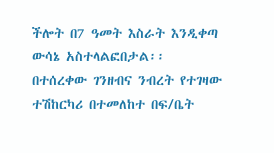ችሎት በ7 ዓመት እስራት እንዲቀጣ ውሳኔ አስተላልፎበታል፡፡
በተሰረቀው ገንዘብና ንብረት የተገዛው ተሽከርካሪ በተመለከተ በፍ/ቤት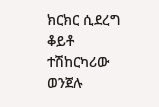ክርክር ሲደረግ ቆይቶ ተሽከርካሪው ወንጀሉ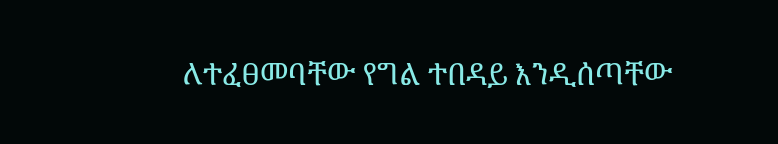ለተፈፀመባቸው የግል ተበዳይ እንዲሰጣቸው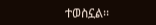ተወስኗል፡፡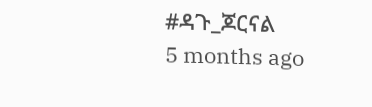#ዳጉ_ጆርናል
5 months ago